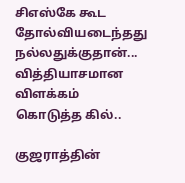சிஎஸ்கே கூட தோல்வியடைந்தது நல்லதுக்குதான்... வித்தியாசமான விளக்கம் கொடுத்த கில்..

குஜராத்தின்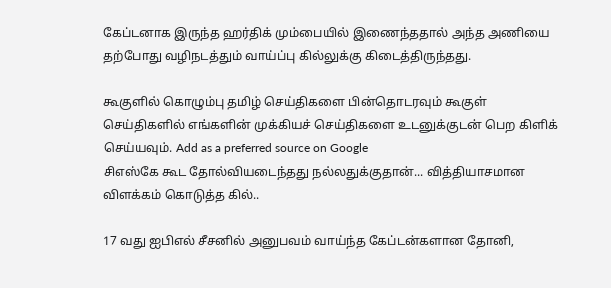கேப்டனாக இருந்த ஹர்திக் மும்பையில் இணைந்ததால் அந்த அணியை தற்போது வழிநடத்தும் வாய்ப்பு கில்லுக்கு கிடைத்திருந்தது.

கூகுளில் கொழும்பு தமிழ் செய்திகளை பின்தொடரவும் கூகுள் செய்திகளில் எங்களின் முக்கியச் செய்திகளை உடனுக்குடன் பெற கிளிக் செய்யவும். Add as a preferred source on Google
சிஎஸ்கே கூட தோல்வியடைந்தது நல்லதுக்குதான்... வித்தியாசமான விளக்கம் கொடுத்த கில்..

17 வது ஐபிஎல் சீசனில் அனுபவம் வாய்ந்த கேப்டன்களான தோனி,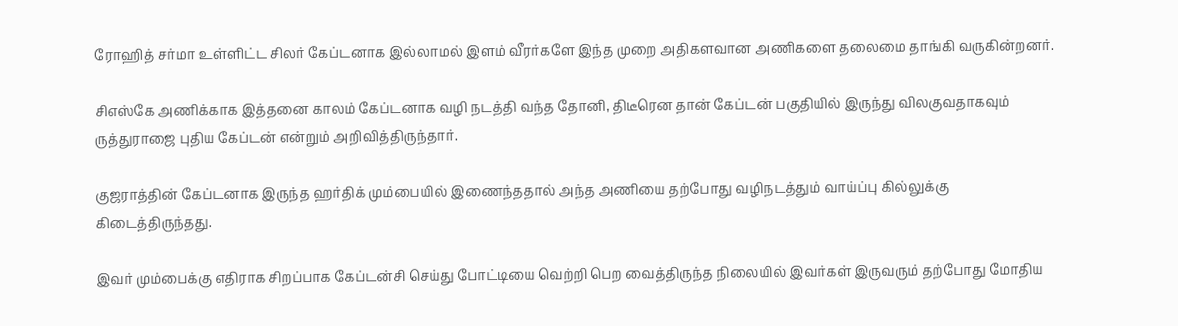ரோஹித் சர்மா உள்ளிட்ட சிலர் கேப்டனாக இல்லாமல் இளம் வீரர்களே இந்த முறை அதிகளவான அணிகளை தலைமை தாங்கி வருகின்றனர்.

சிஎஸ்கே அணிக்காக இத்தனை காலம் கேப்டனாக வழி நடத்தி வந்த தோனி, திடீரென தான் கேப்டன் பகுதியில் இருந்து விலகுவதாகவும் ருத்துராஜை புதிய கேப்டன் என்றும் அறிவித்திருந்தார்.

குஜராத்தின் கேப்டனாக இருந்த ஹர்திக் மும்பையில் இணைந்ததால் அந்த அணியை தற்போது வழிநடத்தும் வாய்ப்பு கில்லுக்கு கிடைத்திருந்தது.

இவர் மும்பைக்கு எதிராக சிறப்பாக கேப்டன்சி செய்து போட்டியை வெற்றி பெற வைத்திருந்த நிலையில் இவர்கள் இருவரும் தற்போது மோதிய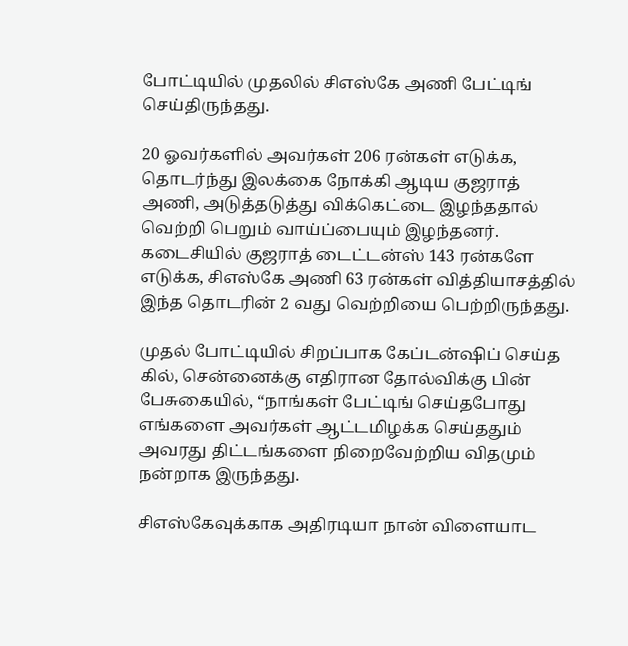போட்டியில் முதலில் சிஎஸ்கே அணி பேட்டிங் செய்திருந்தது.

20 ஓவர்களில் அவர்கள் 206 ரன்கள் எடுக்க, தொடர்ந்து இலக்கை நோக்கி ஆடிய குஜராத் அணி, அடுத்தடுத்து விக்கெட்டை இழந்ததால் வெற்றி பெறும் வாய்ப்பையும் இழந்தனர். கடைசியில் குஜராத் டைட்டன்ஸ் 143 ரன்களே எடுக்க, சிஎஸ்கே அணி 63 ரன்கள் வித்தியாசத்தில் இந்த தொடரின் 2 வது வெற்றியை பெற்றிருந்தது.

முதல் போட்டியில் சிறப்பாக கேப்டன்ஷிப் செய்த கில், சென்னைக்கு எதிரான தோல்விக்கு பின் பேசுகையில், “நாங்கள் பேட்டிங் செய்தபோது எங்களை அவர்கள் ஆட்டமிழக்க செய்ததும் அவரது திட்டங்களை நிறைவேற்றிய விதமும் நன்றாக இருந்தது.

சிஎஸ்கேவுக்காக அதிரடியா நான் விளையாட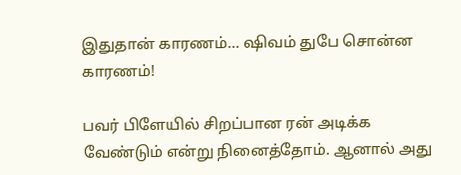இதுதான் காரணம்... ஷிவம் துபே சொன்ன காரணம்!

பவர் பிளேயில் சிறப்பான ரன் அடிக்க வேண்டும் என்று நினைத்தோம். ஆனால் அது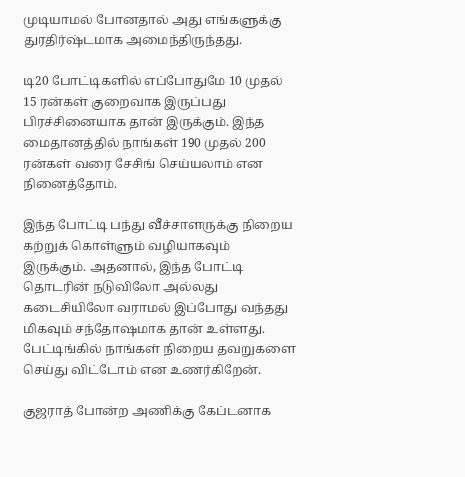முடியாமல் போனதால் அது எங்களுக்கு துரதிர்ஷ்டமாக அமைந்திருந்தது.

டி20 போட்டிகளில் எப்போதுமே 10 முதல் 15 ரன்கள் குறைவாக இருப்பது பிரச்சினையாக தான் இருக்கும். இந்த மைதானத்தில் நாங்கள் 190 முதல் 200 ரன்கள் வரை சேசிங் செய்யலாம் என நினைத்தோம்.

இந்த போட்டி பந்து வீச்சாளருக்கு நிறைய கற்றுக் கொள்ளும் வழியாகவும் இருக்கும். அதனால், இந்த போட்டி தொடரின் நடுவிலோ அல்லது கடைசியிலோ வராமல் இப்போது வந்தது மிகவும் சந்தோஷமாக தான் உள்ளது. பேட்டிங்கில் நாங்கள் நிறைய தவறுகளை செய்து விட்டோம் என உணர்கிறேன்.

குஜராத் போன்ற அணிக்கு கேப்டனாக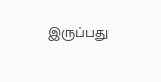இருப்பது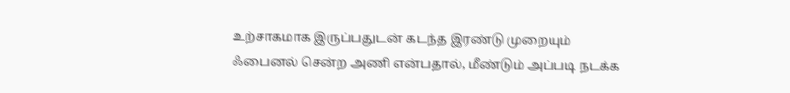உற்சாகமாக இருப்பதுடன் கடந்த இரண்டு முறையும் ஃபைனல் சென்ற அணி என்பதால், மீண்டும் அப்படி நடக்க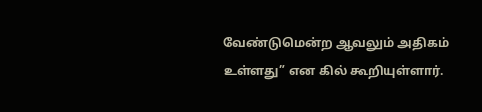வேண்டுமென்ற ஆவலும் அதிகம் உள்ளது” என கில் கூறியுள்ளார்.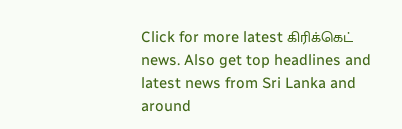Click for more latest கிரிக்கெட் news. Also get top headlines and latest news from Sri Lanka and around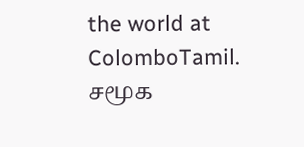the world at ColomboTamil.
சமூக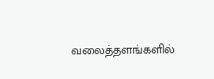வலைத்தளங்களில்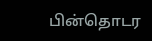பின்தொடர